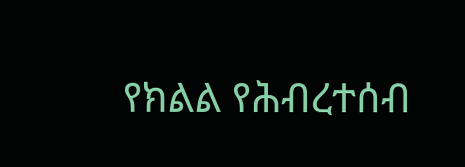የክልል የሕብረተሰብ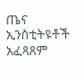ጤና ኢንስቲትዩቶች አፈጻጸም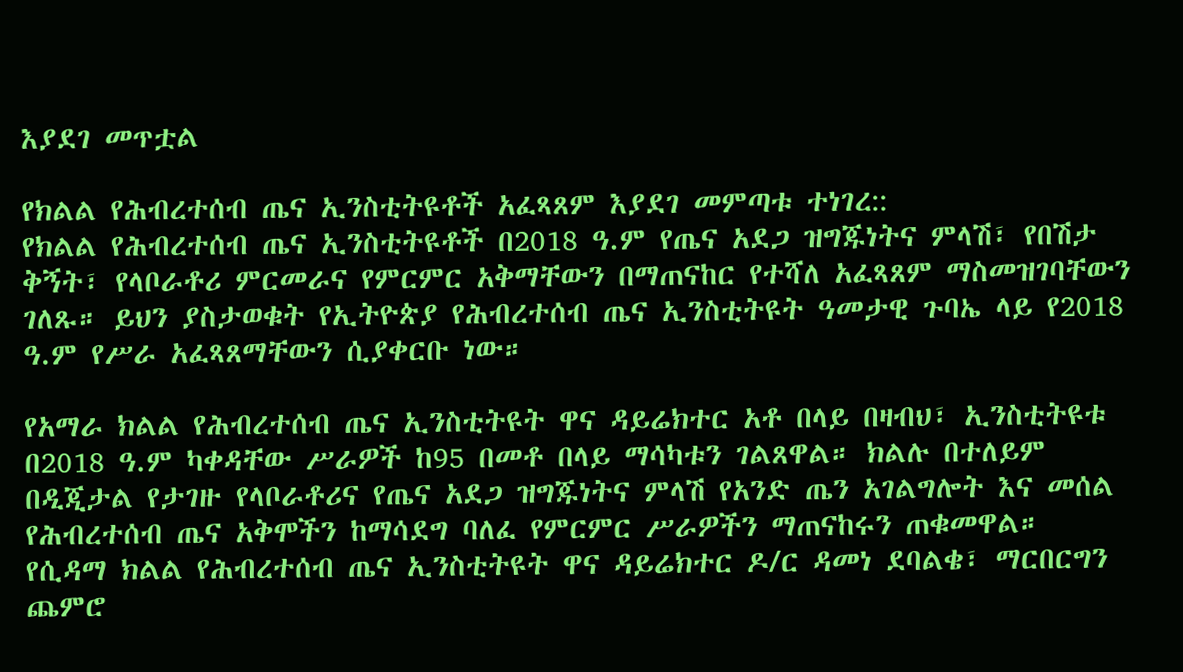እያደገ መጥቷል

የክልል የሕብረተሰብ ጤና ኢንስቲትዩቶች አፈጻጸም እያደገ መምጣቱ ተነገረ::
የክልል የሕብረተሰብ ጤና ኢንስቲትዩቶች በ2018 ዓ.ም የጤና አደጋ ዝግጁነትና ምላሽ፣ የበሽታ ቅኝት፣ የላቦራቶሪ ምርመራና የምርምር አቅማቸውን በማጠናከር የተሻለ አፈጻጸም ማስመዝገባቸውን ገለጹ። ይህን ያስታወቁት የኢትዮጵያ የሕብረተሰብ ጤና ኢንስቲትዩት ዓመታዊ ጉባኤ ላይ የ2018 ዓ.ም የሥራ አፈጻጸማቸውን ሲያቀርቡ ነው።

የአማራ ክልል የሕብረተሰብ ጤና ኢንስቲትዩት ዋና ዳይሬክተር አቶ በላይ በዛብህ፣ ኢንስቲትዩቱ በ2018 ዓ.ም ካቀዳቸው ሥራዎች ከ95 በመቶ በላይ ማሳካቱን ገልጸዋል። ክልሉ በተለይም በዲጂታል የታገዙ የላቦራቶሪና የጤና አደጋ ዝግጁነትና ምላሽ የአንድ ጤን አገልግሎት እና መሰል የሕብረተሰብ ጤና አቅሞችን ከማሳደግ ባለፈ የምርምር ሥራዎችን ማጠናከሩን ጠቁመዋል።
የሲዳማ ክልል የሕብረተሰብ ጤና ኢንስቲትዩት ዋና ዳይሬክተር ዶ/ር ዳመነ ደባልቄ፣ ማርበርግን ጨምሮ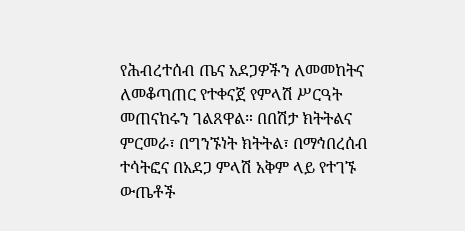የሕብረተሰብ ጤና አደጋዎችን ለመመከትና ለመቆጣጠር የተቀናጀ የምላሽ ሥርዓት መጠናከሩን ገልጸዋል። በበሽታ ክትትልና ምርመራ፣ በግንኙነት ክትትል፣ በማኅበረሰብ ተሳትፎና በአደጋ ምላሽ አቅም ላይ የተገኙ ውጤቶች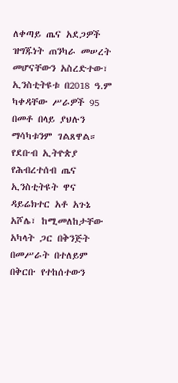ለቀጣይ ጤና አደጋዎች ዝግጁነት ጠንካራ መሠረት መሆናቸውን አስረድተው፣ ኢንስቲትዩቱ በ2018 ዓ.ም ካቀዳቸው ሥራዎች 95 በመቶ በላይ ያህሉን ማሳካቱንም ገልጸዋል።
የደቡብ ኢትዮጵያ የሕብረተሰብ ጤና ኢንስቲትዩት ዋና ዳይሬክተር አቶ አጉኔ አሾሌ፣ ከሚመለከታቸው አካላት ጋር በቅንጅት በመሥራት በተለይም በቅርቡ የተከሰተውን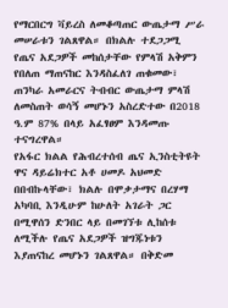የማርበርግ ቫይረስ ለመቆጣጠር ውጤታማ ሥራ መሠራቱን ገልጸዋል። በክልሉ ተደጋጋሚ የጤና አደጋዎች መከሰታቸው የምላሽ አቅምን የበለጠ ማጠናከር እንዳስፈለገ ጠቁመው፣ ጠንካራ አመራርና ትብብር ውጤታማ ምላሽ ለመስጠት ወሳኝ መሆኑን አስረድተው በ2018 ዓ.ም 87% በላይ አፈፃፀም እንዳመጡ ተናግረዋል።
የአፋር ክልል የሕብረተሰብ ጤና ኢንስቲትዩት ዋና ዳይሬክተር አቶ ሀመዶ አህመድ በበብኩላቸው፣ ክልሉ በሞቃታማና በረሃማ አካባቢ እንዲሁም ከሁለት አገራት ጋር በሚዋሰን ድንበር ላይ በመገኘቱ ሊከሰቱ ለሚችሉ የጤና አደጋዎች ዝግጁነቱን እያጠናከረ መሆኑን ገልጸዋል። በቅድመ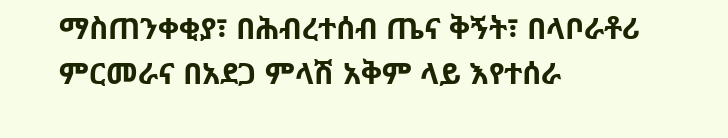ማስጠንቀቂያ፣ በሕብረተሰብ ጤና ቅኝት፣ በላቦራቶሪ ምርመራና በአደጋ ምላሽ አቅም ላይ እየተሰራ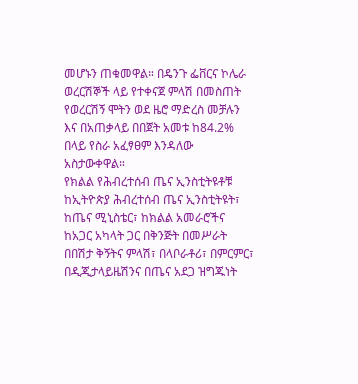መሆኑን ጠቁመዋል። በዴንጉ ፌቨርና ኮሌራ ወረርሽኞች ላይ የተቀናጀ ምላሽ በመስጠት የወረርሽኝ ሞትን ወደ ዜሮ ማድረስ መቻሉን እና በአጠቃላይ በበጀት አመቱ ከ84.2% በላይ የስራ አፈፃፀም እንዳለው አስታውቀዋል።
የክልል የሕብረተሰብ ጤና ኢንስቲትዩቶቹ ከኢትዮጵያ ሕብረተሰብ ጤና ኢንስቲትዩት፣ ከጤና ሚኒስቴር፣ ከክልል አመራሮችና ከአጋር አካላት ጋር በቅንጅት በመሥራት በበሽታ ቅኝትና ምላሽ፣ በላቦራቶሪ፣ በምርምር፣ በዲጂታላይዜሽንና በጤና አደጋ ዝግጁነት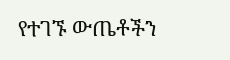የተገኙ ውጤቶችን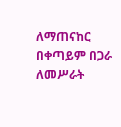ለማጠናከር በቀጣይም በጋራ ለመሥራት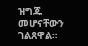ዝግጁ መሆናቸውን ገልጸዋል።